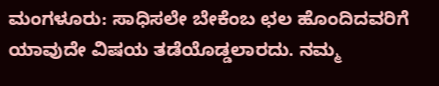ಮಂಗಳೂರು: ಸಾಧಿಸಲೇ ಬೇಕೆಂಬ ಛಲ ಹೊಂದಿದವರಿಗೆ ಯಾವುದೇ ವಿಷಯ ತಡೆಯೊಡ್ಡಲಾರದು. ನಮ್ಮ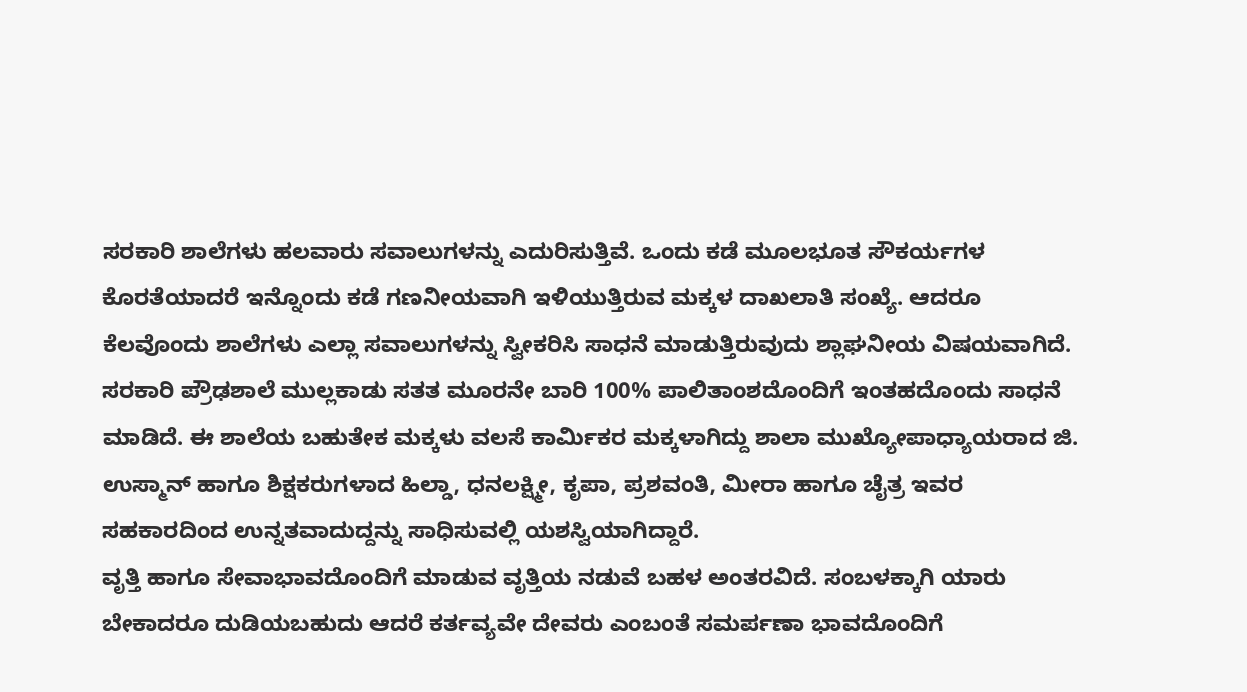ಸರಕಾರಿ ಶಾಲೆಗಳು ಹಲವಾರು ಸವಾಲುಗಳನ್ನು ಎದುರಿಸುತ್ತಿವೆ. ಒಂದು ಕಡೆ ಮೂಲಭೂತ ಸೌಕರ್ಯಗಳ ಕೊರತೆಯಾದರೆ ಇನ್ನೊಂದು ಕಡೆ ಗಣನೀಯವಾಗಿ ಇಳಿಯುತ್ತಿರುವ ಮಕ್ಕಳ ದಾಖಲಾತಿ ಸಂಖ್ಯೆ. ಆದರೂ ಕೆಲವೊಂದು ಶಾಲೆಗಳು ಎಲ್ಲಾ ಸವಾಲುಗಳನ್ನು ಸ್ವೀಕರಿಸಿ ಸಾಧನೆ ಮಾಡುತ್ತಿರುವುದು ಶ್ಲಾಘನೀಯ ವಿಷಯವಾಗಿದೆ.
ಸರಕಾರಿ ಪ್ರೌಢಶಾಲೆ ಮುಲ್ಲಕಾಡು ಸತತ ಮೂರನೇ ಬಾರಿ 100% ಪಾಲಿತಾಂಶದೊಂದಿಗೆ ಇಂತಹದೊಂದು ಸಾಧನೆ ಮಾಡಿದೆ. ಈ ಶಾಲೆಯ ಬಹುತೇಕ ಮಕ್ಕಳು ವಲಸೆ ಕಾರ್ಮಿಕರ ಮಕ್ಕಳಾಗಿದ್ದು ಶಾಲಾ ಮುಖ್ಯೋಪಾಧ್ಯಾಯರಾದ ಜಿ. ಉಸ್ಮಾನ್ ಹಾಗೂ ಶಿಕ್ಷಕರುಗಳಾದ ಹಿಲ್ಡಾ, ಧನಲಕ್ಷ್ಮೀ, ಕೃಪಾ, ಪ್ರಶವಂತಿ, ಮೀರಾ ಹಾಗೂ ಚೈತ್ರ ಇವರ ಸಹಕಾರದಿಂದ ಉನ್ನತವಾದುದ್ದನ್ನು ಸಾಧಿಸುವಲ್ಲಿ ಯಶಸ್ವಿಯಾಗಿದ್ದಾರೆ.
ವೃತ್ತಿ ಹಾಗೂ ಸೇವಾಭಾವದೊಂದಿಗೆ ಮಾಡುವ ವೃತ್ತಿಯ ನಡುವೆ ಬಹಳ ಅಂತರವಿದೆ. ಸಂಬಳಕ್ಕಾಗಿ ಯಾರು ಬೇಕಾದರೂ ದುಡಿಯಬಹುದು ಆದರೆ ಕರ್ತವ್ಯವೇ ದೇವರು ಎಂಬಂತೆ ಸಮರ್ಪಣಾ ಭಾವದೊಂದಿಗೆ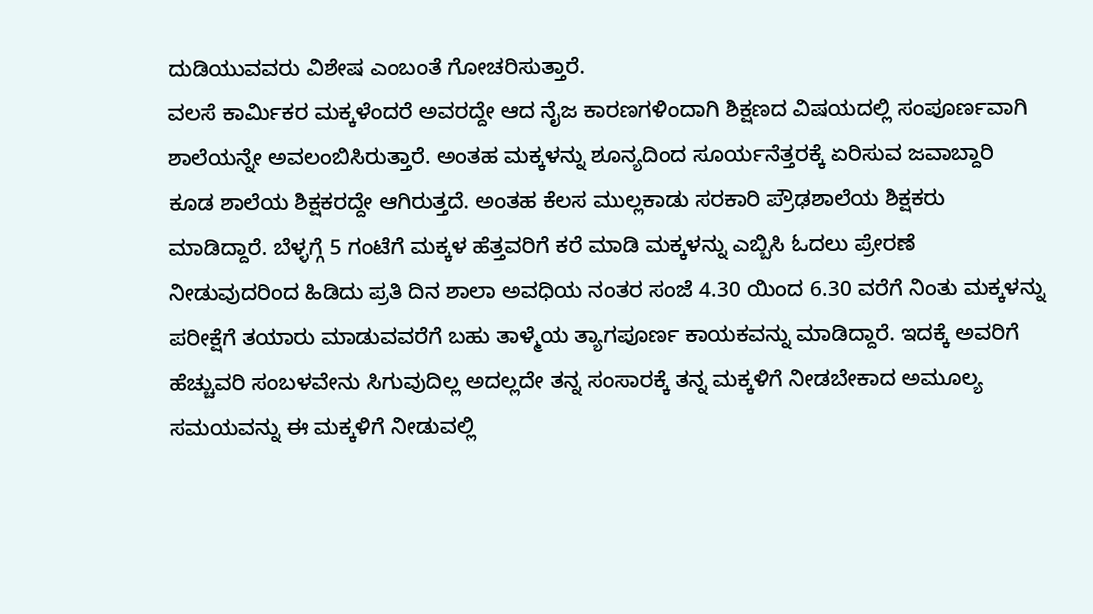ದುಡಿಯುವವರು ವಿಶೇಷ ಎಂಬಂತೆ ಗೋಚರಿಸುತ್ತಾರೆ.
ವಲಸೆ ಕಾರ್ಮಿಕರ ಮಕ್ಕಳೆಂದರೆ ಅವರದ್ದೇ ಆದ ನೈಜ ಕಾರಣಗಳಿಂದಾಗಿ ಶಿಕ್ಷಣದ ವಿಷಯದಲ್ಲಿ ಸಂಪೂರ್ಣವಾಗಿ ಶಾಲೆಯನ್ನೇ ಅವಲಂಬಿಸಿರುತ್ತಾರೆ. ಅಂತಹ ಮಕ್ಕಳನ್ನು ಶೂನ್ಯದಿಂದ ಸೂರ್ಯನೆತ್ತರಕ್ಕೆ ಏರಿಸುವ ಜವಾಬ್ದಾರಿ ಕೂಡ ಶಾಲೆಯ ಶಿಕ್ಷಕರದ್ದೇ ಆಗಿರುತ್ತದೆ. ಅಂತಹ ಕೆಲಸ ಮುಲ್ಲಕಾಡು ಸರಕಾರಿ ಪ್ರೌಢಶಾಲೆಯ ಶಿಕ್ಷಕರು ಮಾಡಿದ್ದಾರೆ. ಬೆಳ್ಳಗ್ಗೆ 5 ಗಂಟೆಗೆ ಮಕ್ಕಳ ಹೆತ್ತವರಿಗೆ ಕರೆ ಮಾಡಿ ಮಕ್ಕಳನ್ನು ಎಬ್ಬಿಸಿ ಓದಲು ಪ್ರೇರಣೆ ನೀಡುವುದರಿಂದ ಹಿಡಿದು ಪ್ರತಿ ದಿನ ಶಾಲಾ ಅವಧಿಯ ನಂತರ ಸಂಜೆ 4.30 ಯಿಂದ 6.30 ವರೆಗೆ ನಿಂತು ಮಕ್ಕಳನ್ನು ಪರೀಕ್ಷೆಗೆ ತಯಾರು ಮಾಡುವವರೆಗೆ ಬಹು ತಾಳ್ಮೆಯ ತ್ಯಾಗಪೂರ್ಣ ಕಾಯಕವನ್ನು ಮಾಡಿದ್ದಾರೆ. ಇದಕ್ಕೆ ಅವರಿಗೆ ಹೆಚ್ಚುವರಿ ಸಂಬಳವೇನು ಸಿಗುವುದಿಲ್ಲ ಅದಲ್ಲದೇ ತನ್ನ ಸಂಸಾರಕ್ಕೆ ತನ್ನ ಮಕ್ಕಳಿಗೆ ನೀಡಬೇಕಾದ ಅಮೂಲ್ಯ ಸಮಯವನ್ನು ಈ ಮಕ್ಕಳಿಗೆ ನೀಡುವಲ್ಲಿ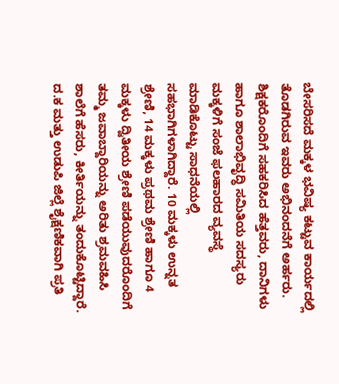ಬೇಸರಿಸದೆ ಮಕ್ಕಳ ಭವಿಷ್ಯ ಕಟ್ಟುವ ಕಾರ್ಯದಲ್ಲಿ ತೊಡಗಿರುವ ಇವರು ಅಭಿನಂದನೆಗೆ ಅರ್ಹರು. ಶಿಕ್ಷಕರೊಂದಿಗೆ ಸಹಕರಿಸಿದ ಹೆತ್ತವರು, ದಾನಿಗಳು ಹಾಗೂ ಶಾಲಾಭಿವೃದ್ಧಿ ಸಮಿತಿಯ ಸದಸ್ಯರು ಮಕ್ಕಳಿಗೆ ಸಂಜೆ ಫಲಹಾರದ ವ್ಯವಸ್ಥೆ ಮಾಡಿಕೊಟ್ಟು ಸಾಧನೆಯಲ್ಲಿ ಸಹಭಾಗಿಗಳಾಗಿದ್ದಾರೆ. 10 ಮಕ್ಕಳು ಉನ್ನತ ಶ್ರೇಣಿ, 14 ಮಕ್ಕಳು ಪ್ರಥಮ ಶ್ರೇಣಿ ಹಾಗೂ 4 ಮಕ್ಕಳು ದ್ವಿತೀಯ ಶ್ರೇಣಿ ಪಡೆಯುವುದರೊಂದಿಗೆ ತಮ್ಮ ಜವಾಬ್ದಾರಿಯನ್ನು ಅರಿತು ಶ್ರಮವಹಿಸಿ ಶಾಲೆಗೆ ಹೆಸರು, ಕೀರ್ತಿಯನ್ನು ತಂದುಕೊಟ್ಟಿದ್ದಾರೆ.
ದ.ಕ ಮತ್ತು ಉಡುಪಿ ಜಿಲ್ಲೆ ಶೈಕ್ಷಣಿಕವಾಗಿ ಪ್ರತಿ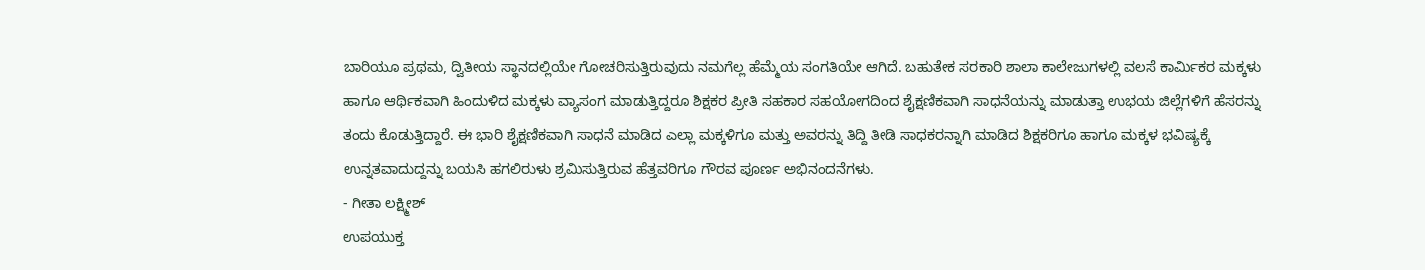ಬಾರಿಯೂ ಪ್ರಥಮ, ದ್ವಿತೀಯ ಸ್ಥಾನದಲ್ಲಿಯೇ ಗೋಚರಿಸುತ್ತಿರುವುದು ನಮಗೆಲ್ಲ ಹೆಮ್ಮೆಯ ಸಂಗತಿಯೇ ಆಗಿದೆ. ಬಹುತೇಕ ಸರಕಾರಿ ಶಾಲಾ ಕಾಲೇಜುಗಳಲ್ಲಿ ವಲಸೆ ಕಾರ್ಮಿಕರ ಮಕ್ಕಳು ಹಾಗೂ ಆರ್ಥಿಕವಾಗಿ ಹಿಂದುಳಿದ ಮಕ್ಕಳು ವ್ಯಾಸಂಗ ಮಾಡುತ್ತಿದ್ದರೂ ಶಿಕ್ಷಕರ ಪ್ರೀತಿ ಸಹಕಾರ ಸಹಯೋಗದಿಂದ ಶೈಕ್ಷಣಿಕವಾಗಿ ಸಾಧನೆಯನ್ನು ಮಾಡುತ್ತಾ ಉಭಯ ಜಿಲ್ಲೆಗಳಿಗೆ ಹೆಸರನ್ನು ತಂದು ಕೊಡುತ್ತಿದ್ದಾರೆ. ಈ ಭಾರಿ ಶೈಕ್ಷಣಿಕವಾಗಿ ಸಾಧನೆ ಮಾಡಿದ ಎಲ್ಲಾ ಮಕ್ಕಳಿಗೂ ಮತ್ತು ಅವರನ್ನು ತಿದ್ದಿ ತೀಡಿ ಸಾಧಕರನ್ನಾಗಿ ಮಾಡಿದ ಶಿಕ್ಷಕರಿಗೂ ಹಾಗೂ ಮಕ್ಕಳ ಭವಿಷ್ಯಕ್ಕೆ ಉನ್ನತವಾದುದ್ದನ್ನು ಬಯಸಿ ಹಗಲಿರುಳು ಶ್ರಮಿಸುತ್ತಿರುವ ಹೆತ್ತವರಿಗೂ ಗೌರವ ಪೂರ್ಣ ಅಭಿನಂದನೆಗಳು.
- ಗೀತಾ ಲಕ್ಷ್ಮೀಶ್
ಉಪಯುಕ್ತ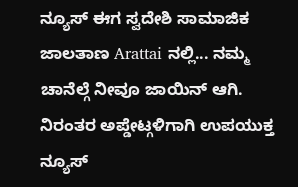ನ್ಯೂಸ್ ಈಗ ಸ್ವದೇಶಿ ಸಾಮಾಜಿಕ ಜಾಲತಾಣ Arattai ನಲ್ಲಿ... ನಮ್ಮ ಚಾನೆಲ್ಗೆ ನೀವೂ ಜಾಯಿನ್ ಆಗಿ.
ನಿರಂತರ ಅಪ್ಡೇಟ್ಗಳಿಗಾಗಿ ಉಪಯುಕ್ತ ನ್ಯೂಸ್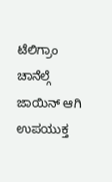ಟೆಲಿಗ್ರಾಂ ಚಾನೆಲ್ಗೆ ಜಾಯಿನ್ ಆಗಿ
ಉಪಯುಕ್ತ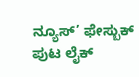ನ್ಯೂಸ್’ ಫೇಸ್ಬುಕ್ ಪುಟ ಲೈಕ್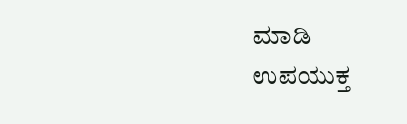ಮಾಡಿ
ಉಪಯುಕ್ತ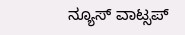ನ್ಯೂಸ್ ವಾಟ್ಸಪ್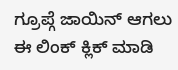ಗ್ರೂಪ್ಗೆ ಜಾಯಿನ್ ಆಗಲು ಈ ಲಿಂಕ್ ಕ್ಲಿಕ್ ಮಾಡಿ